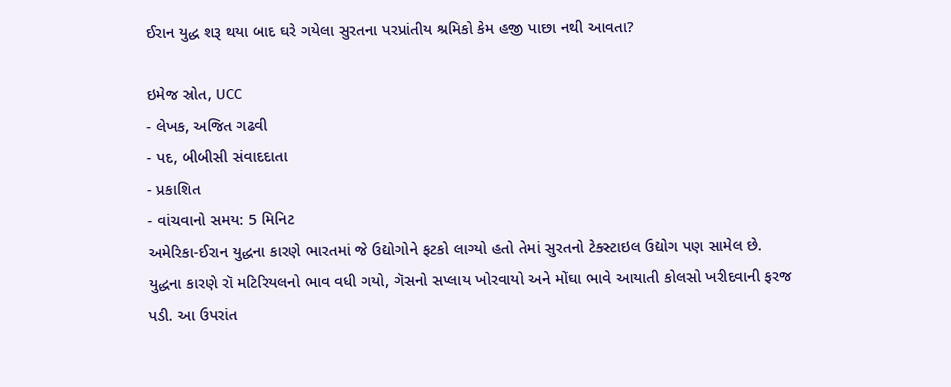ઈરાન યુદ્ધ શરૂ થયા બાદ ઘરે ગયેલા સુરતના પરપ્રાંતીય શ્રમિકો કેમ હજી પાછા નથી આવતા?

ઇમેજ સ્રોત, UCC
- લેખક, અજિત ગઢવી
- પદ, બીબીસી સંવાદદાતા
- પ્રકાશિત
- વાંચવાનો સમય: 5 મિનિટ
અમેરિકા-ઈરાન યુદ્ધના કારણે ભારતમાં જે ઉદ્યોગોને ફટકો લાગ્યો હતો તેમાં સુરતનો ટેક્સ્ટાઇલ ઉદ્યોગ પણ સામેલ છે.
યુદ્ધના કારણે રૉ મટિરિયલનો ભાવ વધી ગયો, ગૅસનો સપ્લાય ખોરવાયો અને મોંઘા ભાવે આયાતી કોલસો ખરીદવાની ફરજ પડી. આ ઉપરાંત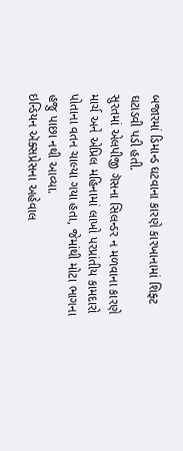બજારમાં ડિમાન્ડ ઘટવાના કારણે કારખાનામાં શિફ્ટ ઘટાડવી પડી હતી.
સુરતમાં એલપીજી ગૅસના સિલન્ડર ન મળવાના કારણે માર્ચ અને એપ્રિલ મહિનામાં લાખો પરપ્રાંતીય કામદારો પોતાના વતન ચાલ્યા ગયા હતા, જેમાંથી મોટા ભાગના હજુ પાછા નથી આવ્યા.
ઇન્ડિયન ઍક્સપ્રેસના અહેવાલ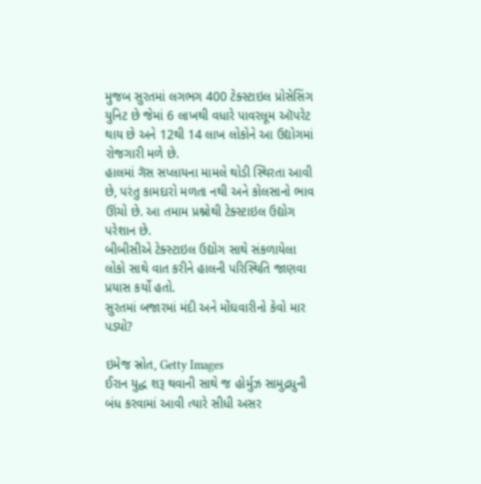મુજબ સુરતમાં લગભગ 400 ટેક્સ્ટાઇલ પ્રોસેસિંગ યુનિટ છે જેમાં 6 લાખથી વધારે પાવરલૂમ ઑપરેટ થાય છે અને 12થી 14 લાખ લોકોને આ ઉદ્યોગમાં રોજગારી મળે છે.
હાલમાં ગૅસ સપ્લાયના મામલે થોડી સ્થિરતા આવી છે, પરંતુ કામદારો મળતા નથી અને કોલસાનો ભાવ ઊંચો છે. આ તમામ પ્રશ્નોથી ટેક્સ્ટાઇલ ઉદ્યોગ પરેશાન છે.
બીબીસીએ ટેક્સ્ટાઇલ ઉદ્યોગ સાથે સંકળાયેલા લોકો સાથે વાત કરીને હાલની પરિસ્થિતિ જાણવા પ્રયાસ કર્યો હતો.
સુરતમાં બજારમાં મંદી અને મોંઘવારીનો કેવો માર પડ્યો?

ઇમેજ સ્રોત, Getty Images
ઈરાન યુદ્ધ શરૂ થવાની સાથે જ હોર્મુઝ સામુદ્રધુની બંધ કરવામાં આવી ત્યારે સીધી અસર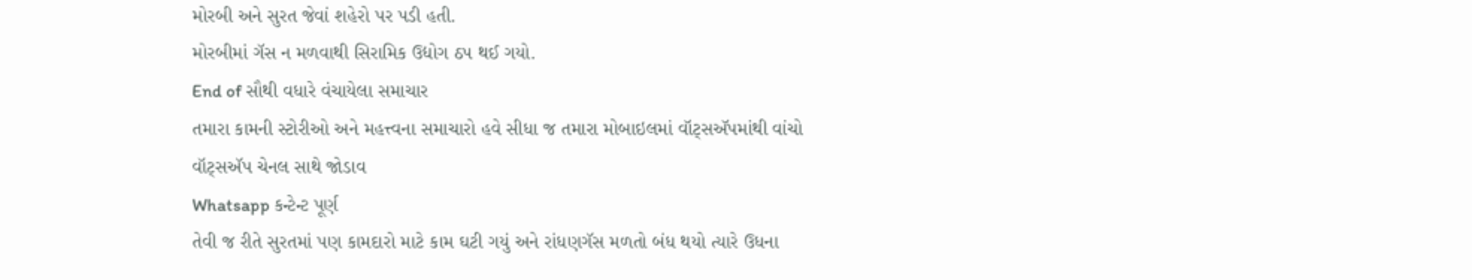મોરબી અને સુરત જેવાં શહેરો પર પડી હતી.
મોરબીમાં ગૅસ ન મળવાથી સિરામિક ઉદ્યોગ ઠપ થઈ ગયો.
End of સૌથી વધારે વંચાયેલા સમાચાર
તમારા કામની સ્ટોરીઓ અને મહત્ત્વના સમાચારો હવે સીધા જ તમારા મોબાઇલમાં વૉટ્સઍપમાંથી વાંચો
વૉટ્સઍપ ચેનલ સાથે જોડાવ
Whatsapp કન્ટેન્ટ પૂર્ણ
તેવી જ રીતે સુરતમાં પણ કામદારો માટે કામ ઘટી ગયું અને રાંધણગૅસ મળતો બંધ થયો ત્યારે ઉધના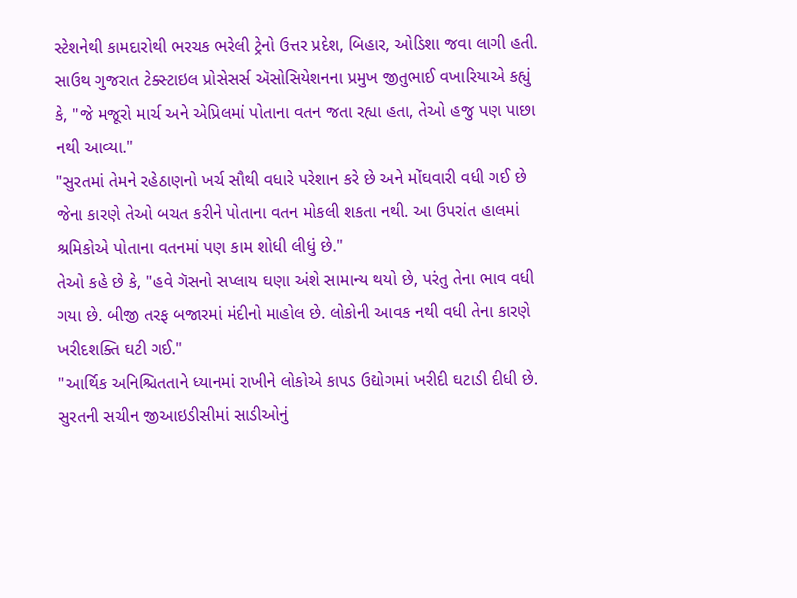સ્ટેશનેથી કામદારોથી ભરચક ભરેલી ટ્રેનો ઉત્તર પ્રદેશ, બિહાર, ઓડિશા જવા લાગી હતી.
સાઉથ ગુજરાત ટેક્સ્ટાઇલ પ્રોસેસર્સ ઍસોસિયેશનના પ્રમુખ જીતુભાઈ વખારિયાએ કહ્યું કે, "જે મજૂરો માર્ચ અને એપ્રિલમાં પોતાના વતન જતા રહ્યા હતા, તેઓ હજુ પણ પાછા નથી આવ્યા."
"સુરતમાં તેમને રહેઠાણનો ખર્ચ સૌથી વધારે પરેશાન કરે છે અને મોંઘવારી વધી ગઈ છે જેના કારણે તેઓ બચત કરીને પોતાના વતન મોકલી શકતા નથી. આ ઉપરાંત હાલમાં શ્રમિકોએ પોતાના વતનમાં પણ કામ શોધી લીધું છે."
તેઓ કહે છે કે, "હવે ગૅસનો સપ્લાય ઘણા અંશે સામાન્ય થયો છે, પરંતુ તેના ભાવ વધી ગયા છે. બીજી તરફ બજારમાં મંદીનો માહોલ છે. લોકોની આવક નથી વધી તેના કારણે ખરીદશક્તિ ઘટી ગઈ."
"આર્થિક અનિશ્ચિતતાને ધ્યાનમાં રાખીને લોકોએ કાપડ ઉદ્યોગમાં ખરીદી ઘટાડી દીધી છે.
સુરતની સચીન જીઆઇડીસીમાં સાડીઓનું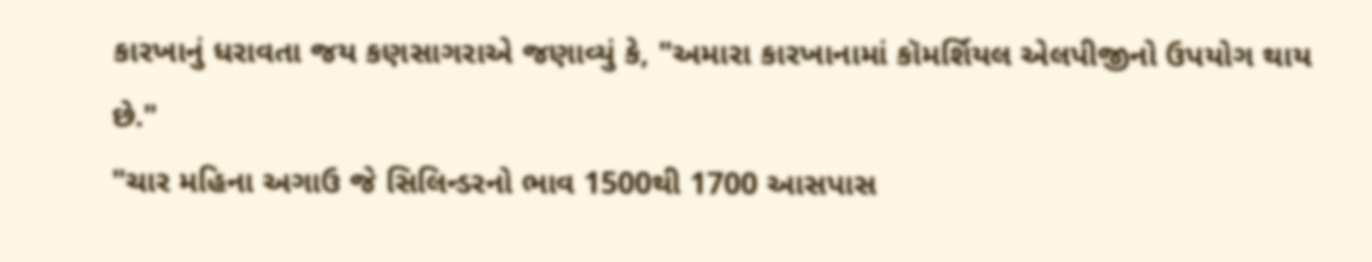કારખાનું ધરાવતા જય કણસાગરાએ જણાવ્યું કે, "અમારા કારખાનામાં કૉમર્શિયલ એલપીજીનો ઉપયોગ થાય છે."
"ચાર મહિના અગાઉ જે સિલિન્ડરનો ભાવ 1500થી 1700 આસપાસ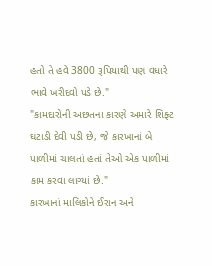હતો તે હવે 3800 રૂપિયાથી પણ વધારે ભાવે ખરીદવો પડે છે."
"કામદારોની અછતના કારણે અમારે શિફ્ટ ઘટાડી દેવી પડી છે, જે કારખાનાં બે પાળીમાં ચાલતાં હતાં તેઓ એક પાળીમાં કામ કરવા લાગ્યાં છે."
કારખાનાં માલિકોને ઈરાન અને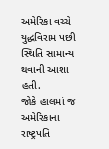અમેરિકા વચ્ચે યુદ્ધવિરામ પછી સ્થિતિ સામાન્ય થવાની આશા હતી.
જોકે હાલમાં જ અમેરિકાના રાષ્ટ્રપતિ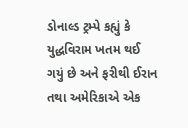ડોનાલ્ડ ટ્રમ્પે કહ્યું કે યુદ્ધવિરામ ખતમ થઈ ગયું છે અને ફરીથી ઈરાન તથા અમેરિકાએ એક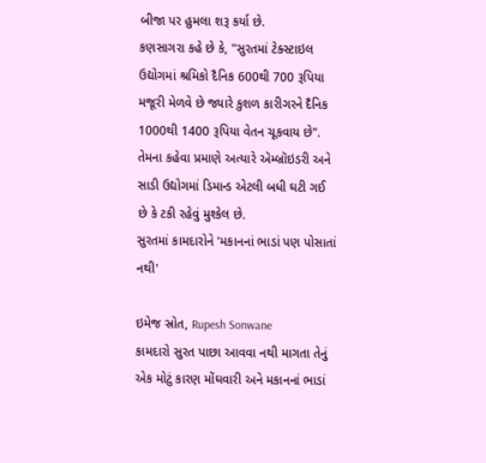બીજા પર હુમલા શરૂ કર્યા છે.
કણસાગરા કહે છે કે, "સુરતમાં ટેક્સ્ટાઇલ ઉદ્યોગમાં શ્રમિકો દૈનિક 600થી 700 રૂપિયા મજૂરી મેળવે છે જ્યારે કુશળ કારીગરને દૈનિક 1000થી 1400 રૂપિયા વેતન ચૂકવાય છે".
તેમના કહેવા પ્રમાણે અત્યારે ઍમ્બ્રૉઇડરી અને સાડી ઉદ્યોગમાં ડિમાન્ડ એટલી બધી ઘટી ગઈ છે કે ટકી રહેવું મુશ્કેલ છે.
સુરતમાં કામદારોને 'મકાનનાં ભાડાં પણ પોસાતાં નથી'

ઇમેજ સ્રોત, Rupesh Sonwane
કામદારો સુરત પાછા આવવા નથી માગતા તેનું એક મોટું કારણ મોંઘવારી અને મકાનનાં ભાડાં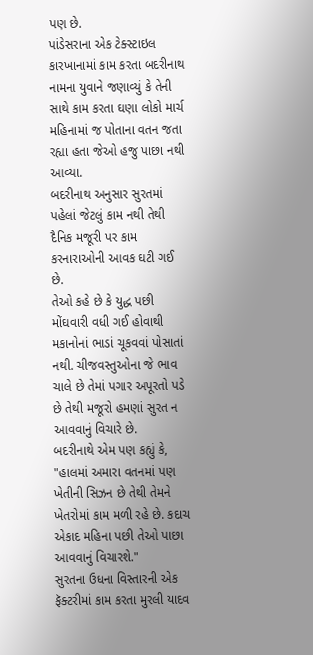પણ છે.
પાંડેસરાના એક ટેક્સ્ટાઇલ કારખાનામાં કામ કરતા બદરીનાથ નામના યુવાને જણાવ્યું કે તેની સાથે કામ કરતા ઘણા લોકો માર્ચ મહિનામાં જ પોતાના વતન જતા રહ્યા હતા જેઓ હજુ પાછા નથી આવ્યા.
બદરીનાથ અનુસાર સુરતમાં પહેલાં જેટલું કામ નથી તેથી દૈનિક મજૂરી પર કામ કરનારાઓની આવક ઘટી ગઈ છે.
તેઓ કહે છે કે યુદ્ધ પછી મોંઘવારી વધી ગઈ હોવાથી મકાનોનાં ભાડાં ચૂકવવાં પોસાતાં નથી. ચીજવસ્તુઓના જે ભાવ ચાલે છે તેમાં પગાર અપૂરતો પડે છે તેથી મજૂરો હમણાં સુરત ન આવવાનું વિચારે છે.
બદરીનાથે એમ પણ કહ્યું કે, "હાલમાં અમારા વતનમાં પણ ખેતીની સિઝન છે તેથી તેમને ખેતરોમાં કામ મળી રહે છે. કદાચ એકાદ મહિના પછી તેઓ પાછા આવવાનું વિચારશે."
સુરતના ઉધના વિસ્તારની એક ફૅક્ટરીમાં કામ કરતા મુરલી યાદવ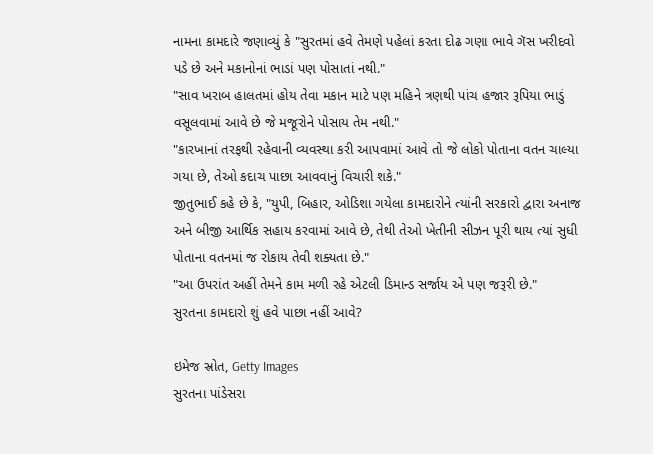નામના કામદારે જણાવ્યું કે "સુરતમાં હવે તેમણે પહેલાં કરતા દોઢ ગણા ભાવે ગૅસ ખરીદવો પડે છે અને મકાનોનાં ભાડાં પણ પોસાતાં નથી."
"સાવ ખરાબ હાલતમાં હોય તેવા મકાન માટે પણ મહિને ત્રણથી પાંચ હજાર રૂપિયા ભાડું વસૂલવામાં આવે છે જે મજૂરોને પોસાય તેમ નથી."
"કારખાનાં તરફથી રહેવાની વ્યવસ્થા કરી આપવામાં આવે તો જે લોકો પોતાના વતન ચાલ્યા ગયા છે, તેઓ કદાચ પાછા આવવાનું વિચારી શકે."
જીતુભાઈ કહે છે કે, "યુપી, બિહાર, ઓડિશા ગયેલા કામદારોને ત્યાંની સરકારો દ્વારા અનાજ અને બીજી આર્થિક સહાય કરવામાં આવે છે, તેથી તેઓ ખેતીની સીઝન પૂરી થાય ત્યાં સુધી પોતાના વતનમાં જ રોકાય તેવી શક્યતા છે."
"આ ઉપરાંત અહીં તેમને કામ મળી રહે એટલી ડિમાન્ડ સર્જાય એ પણ જરૂરી છે."
સુરતના કામદારો શું હવે પાછા નહીં આવે?

ઇમેજ સ્રોત, Getty Images
સુરતના પાંડેસરા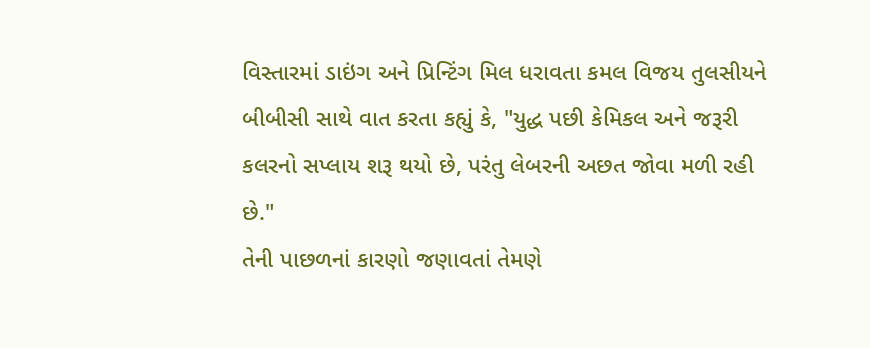વિસ્તારમાં ડાઇંગ અને પ્રિન્ટિંગ મિલ ધરાવતા કમલ વિજય તુલસીયને બીબીસી સાથે વાત કરતા કહ્યું કે, "યુદ્ધ પછી કેમિકલ અને જરૂરી કલરનો સપ્લાય શરૂ થયો છે, પરંતુ લેબરની અછત જોવા મળી રહી છે."
તેની પાછળનાં કારણો જણાવતાં તેમણે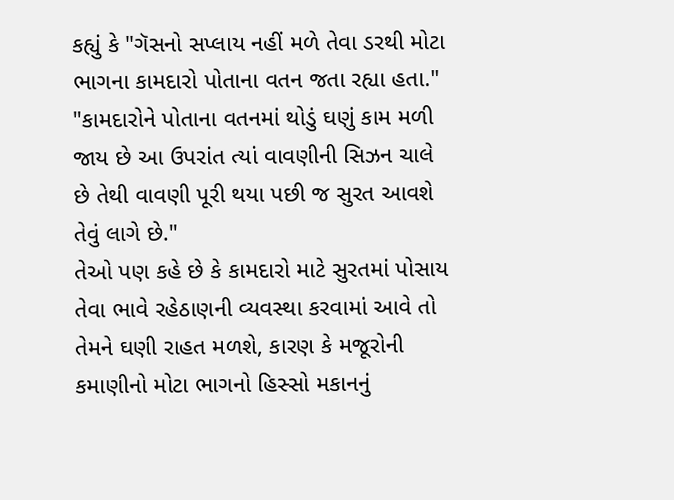કહ્યું કે "ગૅસનો સપ્લાય નહીં મળે તેવા ડરથી મોટા ભાગના કામદારો પોતાના વતન જતા રહ્યા હતા."
"કામદારોને પોતાના વતનમાં થોડું ઘણું કામ મળી જાય છે આ ઉપરાંત ત્યાં વાવણીની સિઝન ચાલે છે તેથી વાવણી પૂરી થયા પછી જ સુરત આવશે તેવું લાગે છે."
તેઓ પણ કહે છે કે કામદારો માટે સુરતમાં પોસાય તેવા ભાવે રહેઠાણની વ્યવસ્થા કરવામાં આવે તો તેમને ઘણી રાહત મળશે, કારણ કે મજૂરોની કમાણીનો મોટા ભાગનો હિસ્સો મકાનનું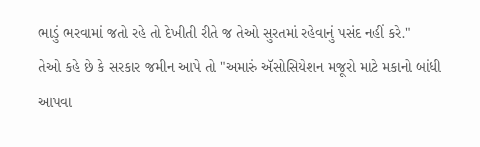ભાડું ભરવામાં જતો રહે તો દેખીતી રીતે જ તેઓ સુરતમાં રહેવાનું પસંદ નહીં કરે."
તેઓ કહે છે કે સરકાર જમીન આપે તો "અમારું ઍસોસિયેશન મજૂરો માટે મકાનો બાંધી આપવા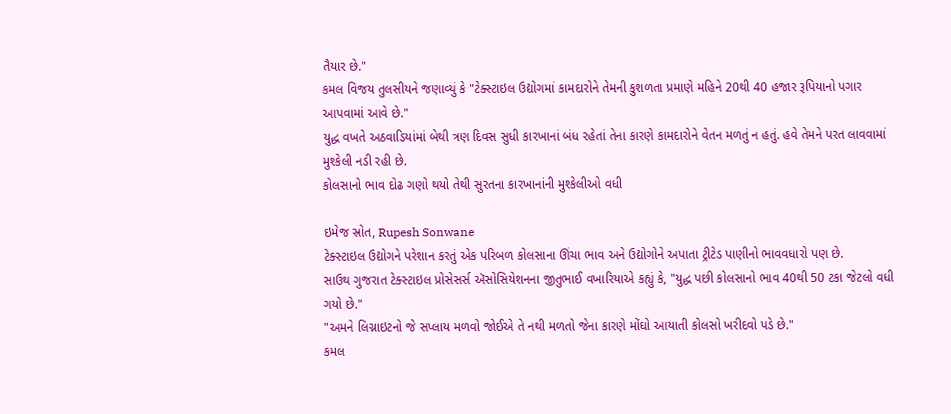તૈયાર છે."
કમલ વિજય તુલસીયને જણાવ્યું કે "ટેક્સ્ટાઇલ ઉદ્યોગમાં કામદારોને તેમની કુશળતા પ્રમાણે મહિને 20થી 40 હજાર રૂપિયાનો પગાર આપવામાં આવે છે."
યુદ્ધ વખતે અઠવાડિયાંમાં બેથી ત્રણ દિવસ સુધી કારખાનાં બંધ રહેતાં તેના કારણે કામદારોને વેતન મળતું ન હતું. હવે તેમને પરત લાવવામાં મુશ્કેલી નડી રહી છે.
કોલસાનો ભાવ દોઢ ગણો થયો તેથી સુરતના કારખાનાંની મુશ્કેલીઓ વધી

ઇમેજ સ્રોત, Rupesh Sonwane
ટેક્સ્ટાઇલ ઉદ્યોગને પરેશાન કરતું એક પરિબળ કોલસાના ઊંચા ભાવ અને ઉદ્યોગોને અપાતા ટ્રીટેડ પાણીનો ભાવવધારો પણ છે.
સાઉથ ગુજરાત ટેક્સ્ટાઇલ પ્રોસેસર્સ ઍસોસિયેશનના જીતુભાઈ વખારિયાએ કહ્યું કે, "યુદ્ધ પછી કોલસાનો ભાવ 40થી 50 ટકા જેટલો વધી ગયો છે."
"અમને લિગ્નાઇટનો જે સપ્લાય મળવો જોઈએ તે નથી મળતો જેના કારણે મોંઘો આયાતી કોલસો ખરીદવો પડે છે."
કમલ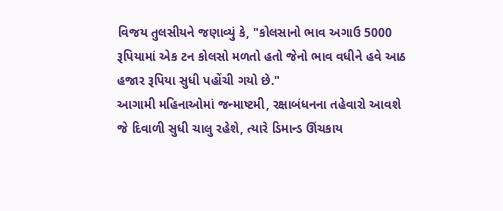વિજય તુલસીયને જણાવ્યું કે, "કોલસાનો ભાવ અગાઉ 5000 રૂપિયામાં એક ટન કોલસો મળતો હતો જેનો ભાવ વધીને હવે આઠ હજાર રૂપિયા સુધી પહોંચી ગયો છે."
આગામી મહિનાઓમાં જન્માષ્ટમી, રક્ષાબંધનના તહેવારો આવશે જે દિવાળી સુધી ચાલુ રહેશે, ત્યારે ડિમાન્ડ ઊંચકાય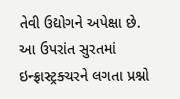તેવી ઉદ્યોગને અપેક્ષા છે.
આ ઉપરાંત સુરતમાં ઇન્ફ્રાસ્ટ્રક્ચરને લગતા પ્રશ્નો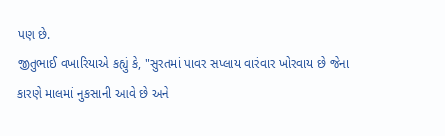પણ છે.
જીતુભાઈ વખારિયાએ કહ્યું કે, "સુરતમાં પાવર સપ્લાય વારંવાર ખોરવાય છે જેના કારણે માલમાં નુકસાની આવે છે અને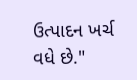ઉત્પાદન ખર્ચ વધે છે."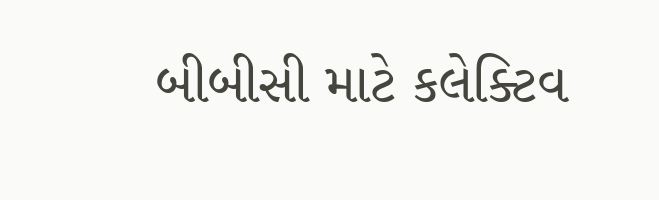બીબીસી માટે કલેક્ટિવ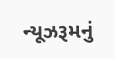ન્યૂઝરૂમનું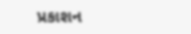પ્રકાશન